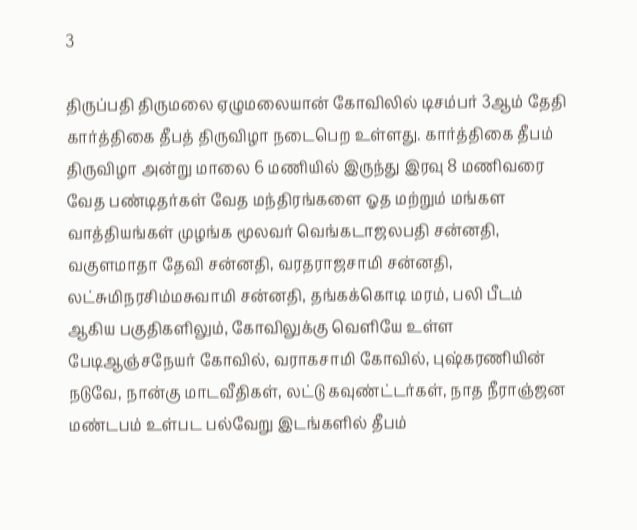3

திருப்பதி திருமலை ஏழுமலையான் கோவிலில் டிசம்பர் 3ஆம் தேதி கார்த்திகை தீபத் திருவிழா நடைபெற உள்ளது. கார்த்திகை தீபம் திருவிழா அன்று மாலை 6 மணியில் இருந்து இரவு 8 மணிவரை வேத பண்டிதர்கள் வேத மந்திரங்களை ஓத மற்றும் மங்கள வாத்தியங்கள் முழங்க மூலவர் வெங்கடாஜலபதி சன்னதி, வகுளமாதா தேவி சன்னதி, வரதராஜசாமி சன்னதி, லட்சுமிநரசிம்மசுவாமி சன்னதி, தங்கக்கொடி மரம், பலி பீடம் ஆகிய பகுதிகளிலும், கோவிலுக்கு வெளியே உள்ள பேடிஆஞ்சநேயர் கோவில், வராகசாமி கோவில், புஷ்கரணியின் நடுவே, நான்கு மாடவீதிகள், லட்டு கவுண்ட்டர்கள், நாத நீராஞ்ஜன மண்டபம் உள்பட பல்வேறு இடங்களில் தீபம்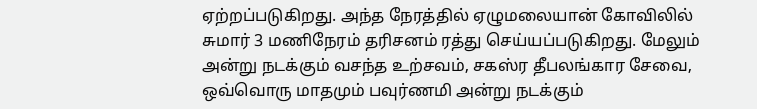ஏற்றப்படுகிறது. அந்த நேரத்தில் ஏழுமலையான் கோவிலில் சுமார் 3 மணிநேரம் தரிசனம் ரத்து செய்யப்படுகிறது. மேலும் அன்று நடக்கும் வசந்த உற்சவம், சகஸ்ர தீபலங்கார சேவை, ஒவ்வொரு மாதமும் பவுர்ணமி அன்று நடக்கும்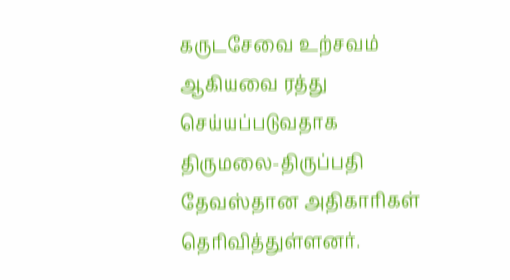கருடசேவை உற்சவம் ஆகியவை ரத்து செய்யப்படுவதாக திருமலை-திருப்பதி தேவஸ்தான அதிகாரிகள் தெரிவித்துள்ளனர்.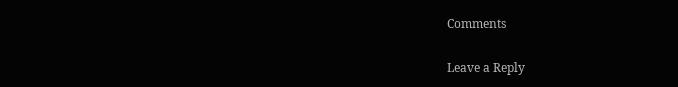Comments

Leave a Reply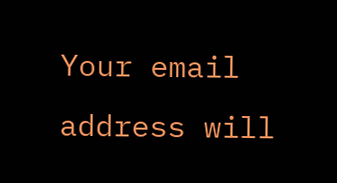Your email address will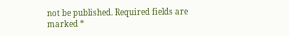not be published. Required fields are marked *